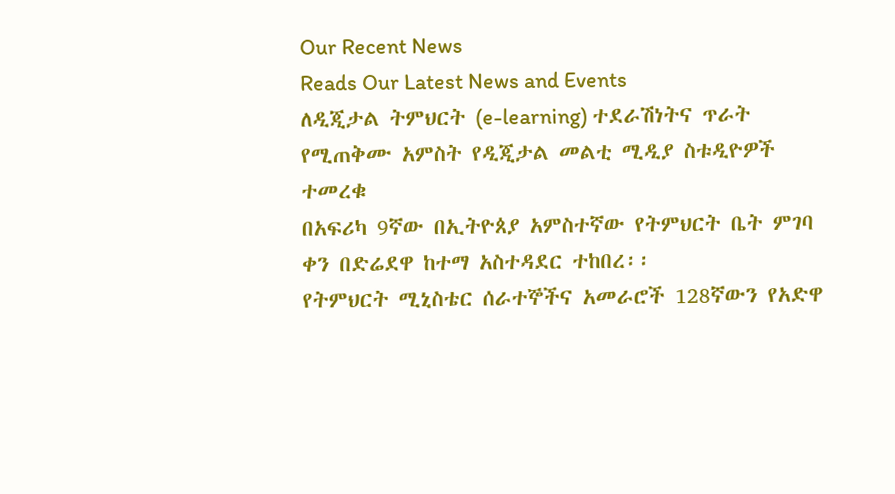Our Recent News
Reads Our Latest News and Events
ለዲጂታል ትምህርት (e-learning) ተደራሽነትና ጥራት የሚጠቅሙ አምስት የዲጂታል መልቲ ሚዲያ ስቱዲዮዎች ተመረቁ
በአፍሪካ 9ኛው በኢትዮጰያ አምስተኛው የትምህርት ቤት ምገባ ቀን በድሬደዋ ከተማ አስተዳደር ተከበረ፡፡
የትምህርት ሚኒስቴር ሰራተኞችና አመራሮች 128ኛውን የአድዋ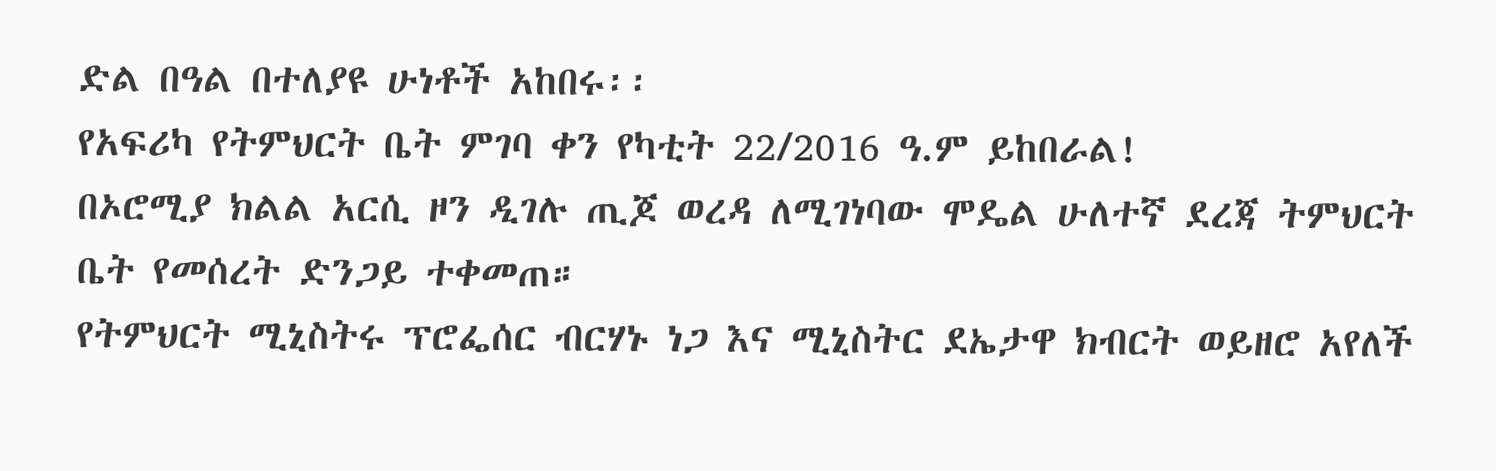ድል በዓል በተለያዩ ሁነቶች አከበሩ፡፡
የአፍሪካ የትምህርት ቤት ምገባ ቀን የካቲት 22/2016 ዓ.ም ይከበራል!
በኦሮሚያ ክልል አርሲ ዞን ዲገሉ ጢጆ ወረዳ ለሚገነባው ሞዴል ሁለተኛ ደረጃ ትምህርት ቤት የመሰረት ድንጋይ ተቀመጠ።
የትምህርት ሚኒስትሩ ፕሮፌሰር ብርሃኑ ነጋ እና ሚኒስትር ደኤታዋ ክብርት ወይዘሮ አየለች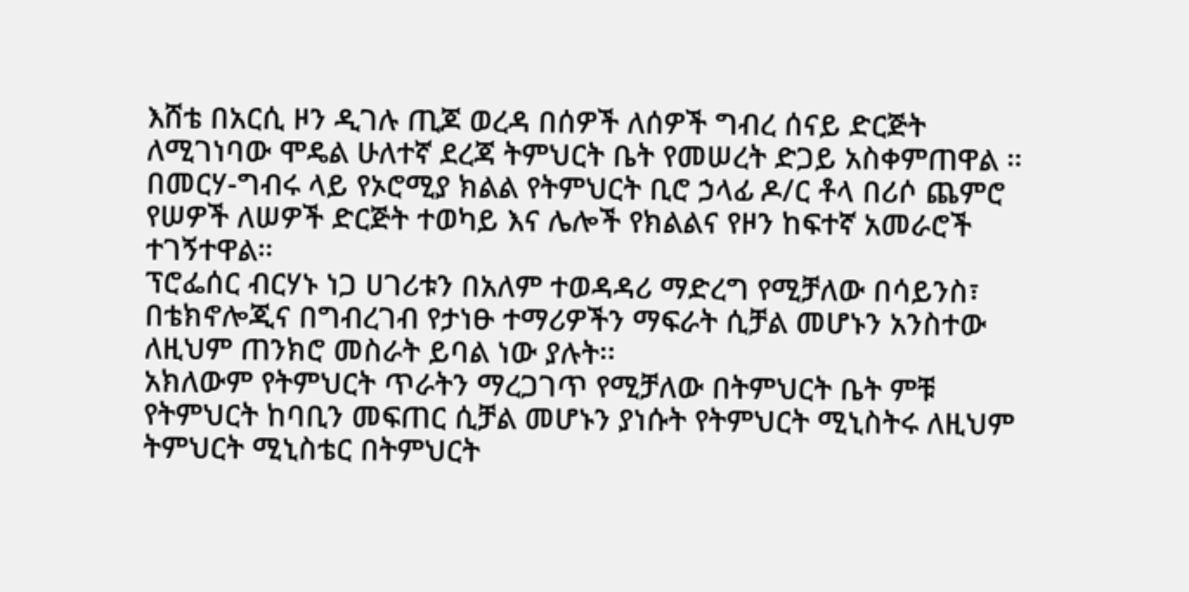እሸቴ በአርሲ ዞን ዲገሉ ጢጆ ወረዳ በሰዎች ለሰዎች ግብረ ሰናይ ድርጅት ለሚገነባው ሞዴል ሁለተኛ ደረጃ ትምህርት ቤት የመሠረት ድጋይ አስቀምጠዋል ።
በመርሃ-ግብሩ ላይ የኦሮሚያ ክልል የትምህርት ቢሮ ኃላፊ ዶ/ር ቶላ በሪሶ ጨምሮ የሠዎች ለሠዎች ድርጅት ተወካይ እና ሌሎች የክልልና የዞን ከፍተኛ አመራሮች ተገኝተዋል።
ፕሮፌሰር ብርሃኑ ነጋ ሀገሪቱን በአለም ተወዳዳሪ ማድረግ የሚቻለው በሳይንስ፣ በቴክኖሎጂና በግብረገብ የታነፁ ተማሪዎችን ማፍራት ሲቻል መሆኑን አንስተው ለዚህም ጠንክሮ መስራት ይባል ነው ያሉት፡፡
አክለውም የትምህርት ጥራትን ማረጋገጥ የሚቻለው በትምህርት ቤት ምቹ የትምህርት ከባቢን መፍጠር ሲቻል መሆኑን ያነሱት የትምህርት ሚኒስትሩ ለዚህም ትምህርት ሚኒስቴር በትምህርት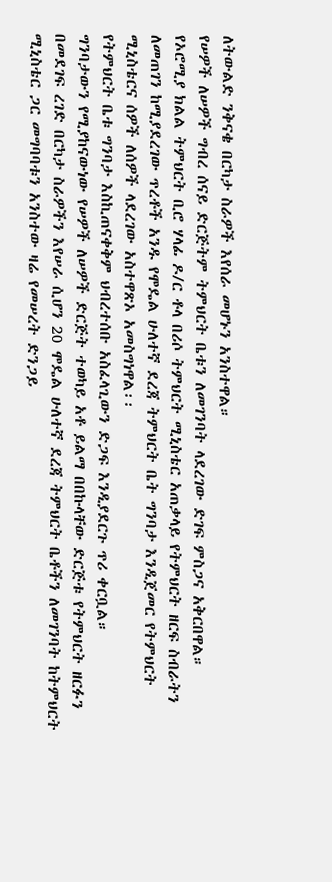ለትውልድ ንቅናቄ በርካታ ስራዎች እየሰራ መሆኑን አንስተዋል።
የሠዎች ለሠዎች ግብረ ሰናይ ድርጅትም ትምህርት ቤቱን ለመገንባት ላደረገው ድገፍ ምስጋና አቅርበዋል።
የኦሮሚያ ክልል ትምህርት ቢሮ ሃላፊ ዶ/ር ቶላ በሪሶ ትምህርት ሚኒስቴር አጠቃላይ የትምህርት ዘርፍ ስብራትን ለመጠገን ከሚያደረገው ጥረቶች አንዱ የሞዴል ሁለተኛ ደረጃ ትምህርት ቤት ግንባታ እንዲጀመር የትምህርት ሚኒስቴርና ሰዎች ለሰዎች ላደረገው አስተዋጽኦ አመስግነዋል፡፡
የትምህርት ቤቱ ግንባታ እስኪጠናቀቅም ህብረተሰቡ አስፈላጊውን ድጋፍ እንዲያደርጉ ጥሪ ቀርቧል።
ግንባታውን የሚያከናውነው የሠዎች ለሠዎች ድርጅት ተወካይ አቶ ይልማ በበኩላቸው ድርጅቱ የትምህርት ዘርፉን በመደገፍ ረገድ በርካታ ስራዎችን እየሠራ ሲሆን 20 ሞዴል ሁለተኛ ደረጃ ትምህርት ቤቶችን ለመገንባት ከትምህርት ሚኒስቴር ጋር መግባባቱን አንስተው ዛሬ የመሠረት ድንጋይ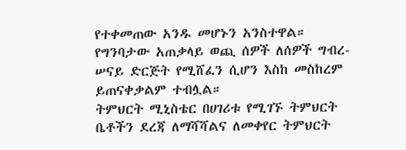የተቀመጠው አንዱ መሆኑን አንስተዋል።
የግንባታው አጠቃላይ ወጪ ሰዎች ለሰዎች ግብረ-ሠናይ ድርጅት የሚሸፈን ሲሆን እስከ መስከረም ይጠናቀቃልም ተብሏል።
ትምህርት ሚኒስቴር በሀገሪቱ የሚገኙ ትምህርት ቤቶችን ደረጃ ለማሻሻልና ለመቀየር ትምህርት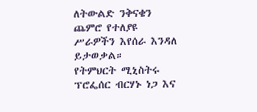ለትውልድ ንቅናቄን ጨምሮ የተለያዩ ሥራዎችን እየሰራ እንዳለ ይታወቃል።
የትምህርት ሚኒስትሩ ፕሮፌሰር ብርሃኑ ነጋ እና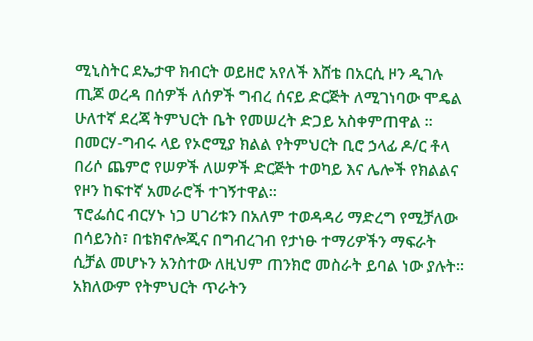ሚኒስትር ደኤታዋ ክብርት ወይዘሮ አየለች እሸቴ በአርሲ ዞን ዲገሉ ጢጆ ወረዳ በሰዎች ለሰዎች ግብረ ሰናይ ድርጅት ለሚገነባው ሞዴል ሁለተኛ ደረጃ ትምህርት ቤት የመሠረት ድጋይ አስቀምጠዋል ።
በመርሃ-ግብሩ ላይ የኦሮሚያ ክልል የትምህርት ቢሮ ኃላፊ ዶ/ር ቶላ በሪሶ ጨምሮ የሠዎች ለሠዎች ድርጅት ተወካይ እና ሌሎች የክልልና የዞን ከፍተኛ አመራሮች ተገኝተዋል።
ፕሮፌሰር ብርሃኑ ነጋ ሀገሪቱን በአለም ተወዳዳሪ ማድረግ የሚቻለው በሳይንስ፣ በቴክኖሎጂና በግብረገብ የታነፁ ተማሪዎችን ማፍራት ሲቻል መሆኑን አንስተው ለዚህም ጠንክሮ መስራት ይባል ነው ያሉት፡፡
አክለውም የትምህርት ጥራትን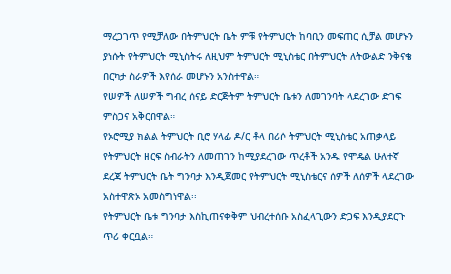ማረጋገጥ የሚቻለው በትምህርት ቤት ምቹ የትምህርት ከባቢን መፍጠር ሲቻል መሆኑን ያነሱት የትምህርት ሚኒስትሩ ለዚህም ትምህርት ሚኒስቴር በትምህርት ለትውልድ ንቅናቄ በርካታ ስራዎች እየሰራ መሆኑን አንስተዋል።
የሠዎች ለሠዎች ግብረ ሰናይ ድርጅትም ትምህርት ቤቱን ለመገንባት ላደረገው ድገፍ ምስጋና አቅርበዋል።
የኦሮሚያ ክልል ትምህርት ቢሮ ሃላፊ ዶ/ር ቶላ በሪሶ ትምህርት ሚኒስቴር አጠቃላይ የትምህርት ዘርፍ ስብራትን ለመጠገን ከሚያደረገው ጥረቶች አንዱ የሞዴል ሁለተኛ ደረጃ ትምህርት ቤት ግንባታ እንዲጀመር የትምህርት ሚኒስቴርና ሰዎች ለሰዎች ላደረገው አስተዋጽኦ አመስግነዋል፡፡
የትምህርት ቤቱ ግንባታ እስኪጠናቀቅም ህብረተሰቡ አስፈላጊውን ድጋፍ እንዲያደርጉ ጥሪ ቀርቧል።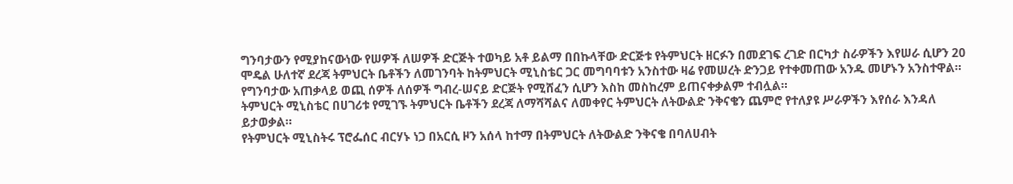ግንባታውን የሚያከናውነው የሠዎች ለሠዎች ድርጅት ተወካይ አቶ ይልማ በበኩላቸው ድርጅቱ የትምህርት ዘርፉን በመደገፍ ረገድ በርካታ ስራዎችን እየሠራ ሲሆን 20 ሞዴል ሁለተኛ ደረጃ ትምህርት ቤቶችን ለመገንባት ከትምህርት ሚኒስቴር ጋር መግባባቱን አንስተው ዛሬ የመሠረት ድንጋይ የተቀመጠው አንዱ መሆኑን አንስተዋል።
የግንባታው አጠቃላይ ወጪ ሰዎች ለሰዎች ግብረ-ሠናይ ድርጅት የሚሸፈን ሲሆን እስከ መስከረም ይጠናቀቃልም ተብሏል።
ትምህርት ሚኒስቴር በሀገሪቱ የሚገኙ ትምህርት ቤቶችን ደረጃ ለማሻሻልና ለመቀየር ትምህርት ለትውልድ ንቅናቄን ጨምሮ የተለያዩ ሥራዎችን እየሰራ እንዳለ ይታወቃል።
የትምህርት ሚኒስትሩ ፕሮፌሰር ብርሃኑ ነጋ በአርሲ ዞን አሰላ ከተማ በትምህርት ለትውልድ ንቅናቄ በባለሀብት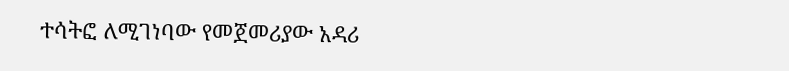ተሳትፎ ለሚገነባው የመጀመሪያው አዳሪ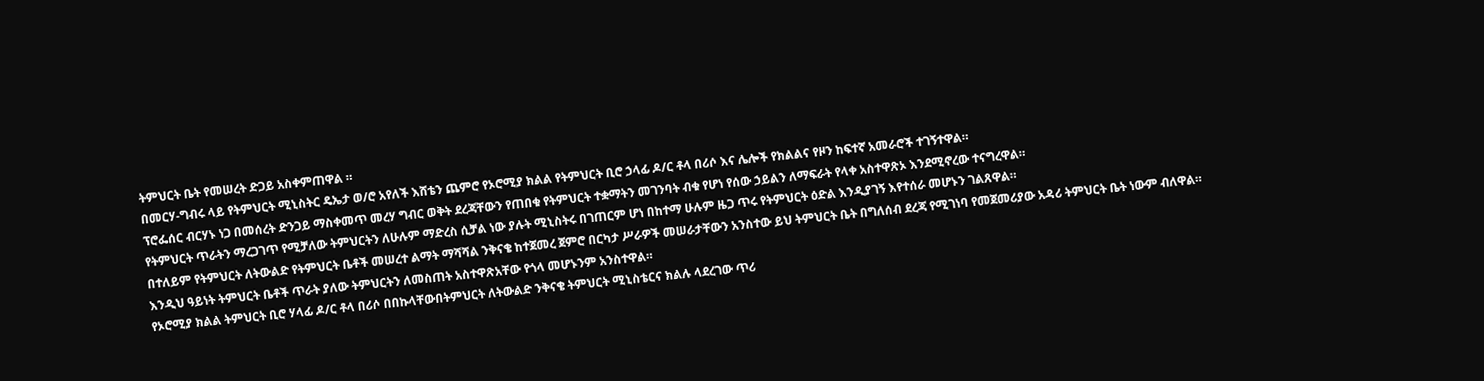ትምህርት ቤት የመሠረት ድጋይ አስቀምጠዋል ።
በመርሃ-ግብሩ ላይ የትምህርት ሚኒስትር ዴኤታ ወ/ሮ አየለች እሸቴን ጨምሮ የኦሮሚያ ክልል የትምህርት ቢሮ ኃላፊ ዶ/ር ቶላ በሪሶ እና ሌሎች የክልልና የዞን ከፍተኛ አመራሮች ተገኝተዋል።
ፕሮፌሰር ብርሃኑ ነጋ በመሰረት ድንጋይ ማስቀመጥ መረሃ ግብር ወቅት ደረጃቸውን የጠበቁ የትምህርት ተቋማትን መገንባት ብቁ የሆነ የሰው ኃይልን ለማፍራት የላቀ አስተዋጽኦ እንደሚኖረው ተናግረዋል።
የትምህርት ጥራትን ማረጋገጥ የሚቻለው ትምህርትን ለሁሉም ማድረስ ሲቻል ነው ያሉት ሚኒስትሩ በገጠርም ሆነ በከተማ ሁሉም ዜጋ ጥሩ የትምህርት ዕድል እንዲያገኝ እየተሰራ መሆኑን ገልጸዋል።
በተለይም የትምህርት ለትውልድ የትምህርት ቤቶች መሠረተ ልማት ማሻሻል ንቅናቄ ከተጀመረ ጀምሮ በርካታ ሥራዎች መሠራታቸውን አንስተው ይህ ትምህርት ቤት በግለሰብ ደረጃ የሚገነባ የመጀመሪያው አዳሪ ትምህርት ቤት ነውም ብለዋል።
እንዲህ ዓይነት ትምህርት ቤቶች ጥራት ያለው ትምህርትን ለመስጠት አስተዋጽአቸው የጎላ መሆኑንም አንስተዋል።
የኦሮሚያ ክልል ትምህርት ቢሮ ሃላፊ ዶ/ር ቶላ በሪሶ በበኩላቸውበትምህርት ለትውልድ ንቅናቄ ትምህርት ሚኒስቴርና ክልሉ ላደረገው ጥሪ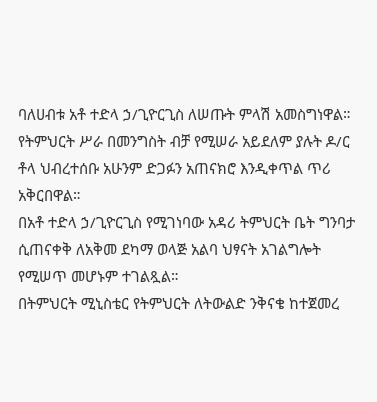ባለሀብቱ አቶ ተድላ ኃ/ጊዮርጊስ ለሠጡት ምላሽ አመስግነዋል።
የትምህርት ሥራ በመንግስት ብቻ የሚሠራ አይደለም ያሉት ዶ/ር ቶላ ህብረተሰቡ አሁንም ድጋፉን አጠናክሮ እንዲቀጥል ጥሪ አቅርበዋል።
በአቶ ተድላ ኃ/ጊዮርጊስ የሚገነባው አዳሪ ትምህርት ቤት ግንባታ ሲጠናቀቅ ለአቅመ ደካማ ወላጅ አልባ ህፃናት አገልግሎት የሚሠጥ መሆኑም ተገልጿል።
በትምህርት ሚኒስቴር የትምህርት ለትውልድ ንቅናቄ ከተጀመረ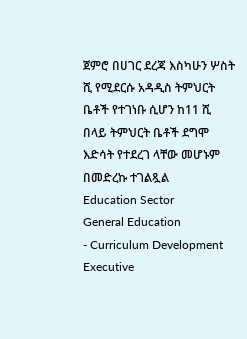ጀምሮ በሀገር ደረጃ እስካሁን ሦስት ሺ የሚደርሱ አዳዲስ ትምህርት ቤቶች የተገነቡ ሲሆን ከ11 ሺ በላይ ትምህርት ቤቶች ደግሞ እድሳት የተደረገ ላቸው መሆኑም በመድረኩ ተገልጿል
Education Sector
General Education
- Curriculum Development Executive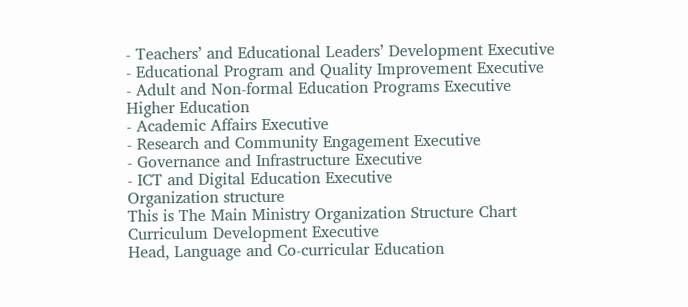- Teachers’ and Educational Leaders’ Development Executive
- Educational Program and Quality Improvement Executive
- Adult and Non-formal Education Programs Executive
Higher Education
- Academic Affairs Executive
- Research and Community Engagement Executive
- Governance and Infrastructure Executive
- ICT and Digital Education Executive
Organization structure
This is The Main Ministry Organization Structure Chart
Curriculum Development Executive
Head, Language and Co-curricular Education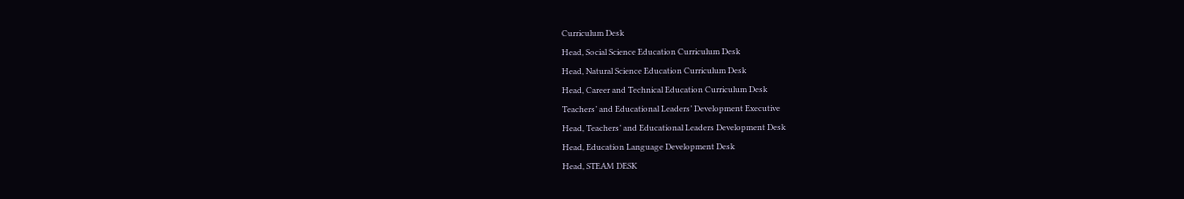Curriculum Desk
Head, Social Science Education Curriculum Desk
Head, Natural Science Education Curriculum Desk
Head, Career and Technical Education Curriculum Desk
Teachers’ and Educational Leaders’ Development Executive
Head, Teachers’ and Educational Leaders Development Desk
Head, Education Language Development Desk
Head, STEAM DESK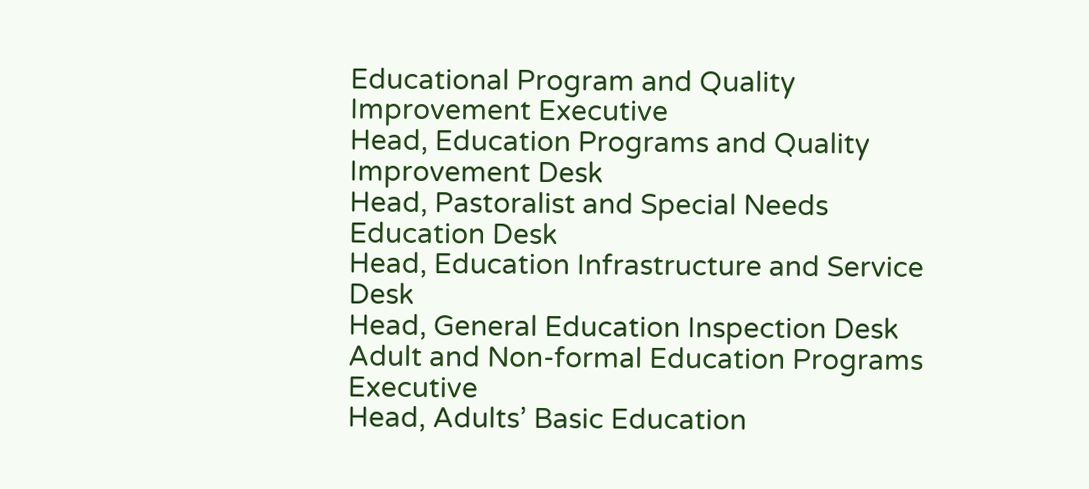Educational Program and Quality Improvement Executive
Head, Education Programs and Quality Improvement Desk
Head, Pastoralist and Special Needs Education Desk
Head, Education Infrastructure and Service Desk
Head, General Education Inspection Desk
Adult and Non-formal Education Programs Executive
Head, Adults’ Basic Education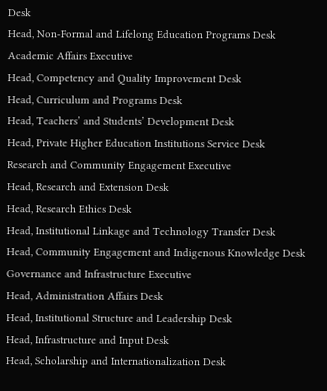Desk
Head, Non-Formal and Lifelong Education Programs Desk
Academic Affairs Executive
Head, Competency and Quality Improvement Desk
Head, Curriculum and Programs Desk
Head, Teachers’ and Students’ Development Desk
Head, Private Higher Education Institutions Service Desk
Research and Community Engagement Executive
Head, Research and Extension Desk
Head, Research Ethics Desk
Head, Institutional Linkage and Technology Transfer Desk
Head, Community Engagement and Indigenous Knowledge Desk
Governance and Infrastructure Executive
Head, Administration Affairs Desk
Head, Institutional Structure and Leadership Desk
Head, Infrastructure and Input Desk
Head, Scholarship and Internationalization Desk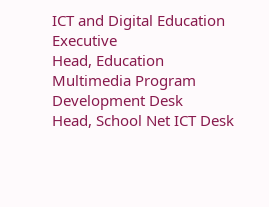ICT and Digital Education Executive
Head, Education Multimedia Program Development Desk
Head, School Net ICT Desk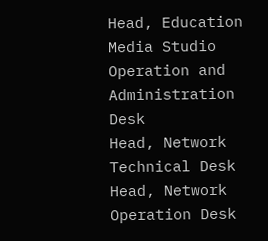Head, Education Media Studio Operation and Administration Desk
Head, Network Technical Desk
Head, Network Operation Desk